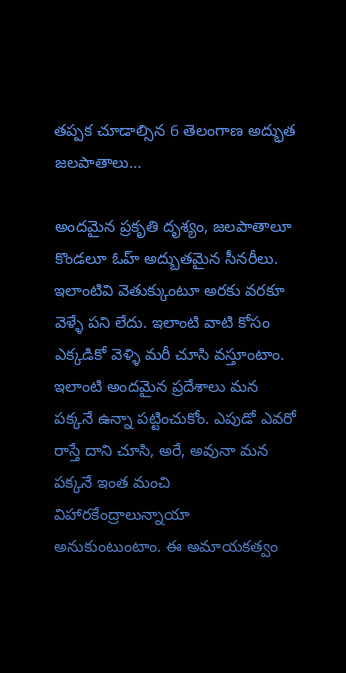తప్పక చూడాల్సిన 6 తెలంగాణ అద్భుత జలపాతాలు…

అందమైన ప్రకృతి దృశ్యం, జలపాతాలూ కొండలూ ఓహ్ అద్బుతమైన సీనరీలు. ఇలాంటివి వెతుక్కుంటూ అరకు వరకూ వెళ్ళే పని లేదు. ఇలాంటి వాటి కోసం ఎక్కడికో వెళ్ళి మరీ చూసి వస్తూంటాం. ఇలాంటి అందమైన ప్రదేశాలు మన పక్కనే ఉన్నా పట్టించుకోం. ఎపుడో ఎవరో రాస్తే దాని చూసి, అరే, అవునా మన పక్కనే ఇంత మంచి విహారకేంద్రాలున్నాయా అనుకుంటుంటాం. ఈ అమాయకత్వం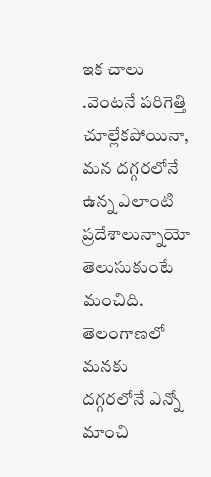ఇక చాలు .వెంటనే పరిగెత్తి చూల్లేకపోయినా, మన దగ్గరలోనే ఉన్న ఎలాంటి ప్రదేశాలున్నాయో తెలుసుకుంటే మంచిది. తెలంగాణలో మనకు దగ్గరలోనే ఎన్నో మాంచి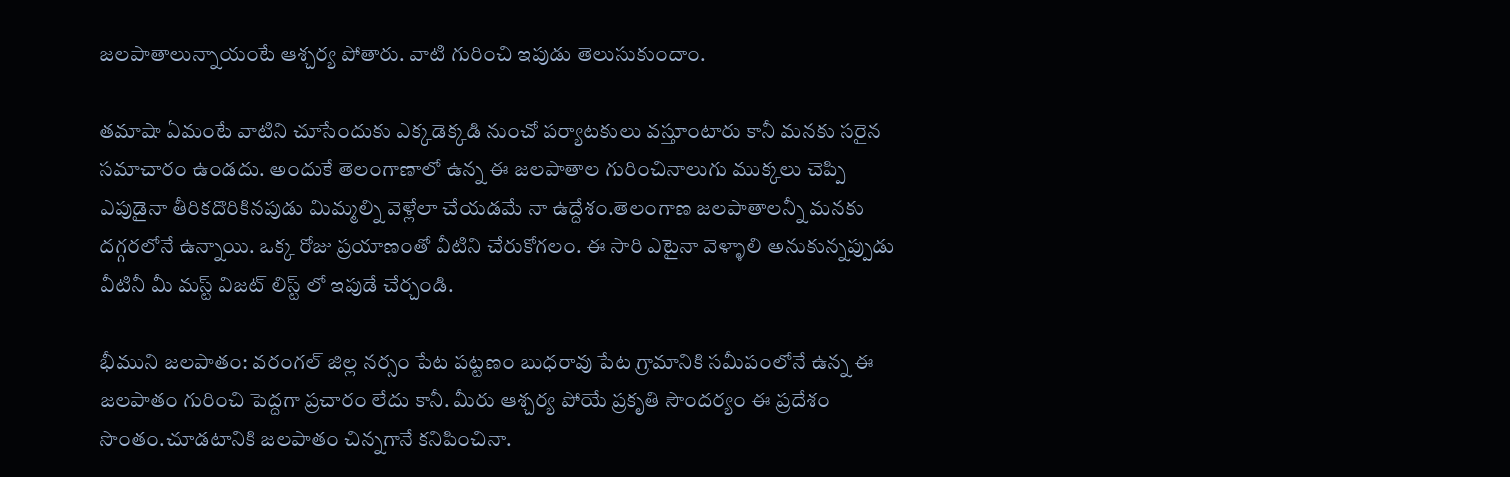జలపాతాలున్నాయంటే ఆశ్చర్య పోతారు. వాటి గురించి ఇపుడు తెలుసుకుందాం.

తమాషా ఏమంటే వాటిని చూసేందుకు ఎక్కడెక్కడి నుంచో పర్యాటకులు వస్తూంటారు కానీ మనకు సరైన సమాచారం ఉండదు. అందుకే తెలంగాణాలో ఉన్న ఈ జలపాతాల గురించినాలుగు ముక్కలు చెప్పి ఎపుడైనా తీరికదొరికినపుడు మిమ్మల్ని వెళ్లేలా చేయడమే నా ఉద్దేశం.తెలంగాణ జలపాతాలన్నీ మనకు దగ్గరలోనే ఉన్నాయి. ఒక్క రోజు ప్రయాణంతో వీటిని చేరుకోగలం. ఈ సారి ఎటైనా వెళ్ళాలి అనుకున్నప్పుడు వీటినీ మీ మస్ట్ విజట్ లిస్ట్ లో ఇపుడే చేర్చండి.

భీముని జలపాతం: వరంగల్ జిల్ల నర్సం పేట పట్టణం బుధరావు పేట గ్రామానికి సమీపంలోనే ఉన్న ఈ జలపాతం గురించి పెద్దగా ప్రచారం లేదు కానీ. మీరు ఆశ్చర్య పోయే ప్రకృతి సౌందర్యం ఈ ప్రదేశం సొంతం.చూడటానికి జలపాతం చిన్నగానే కనిపించినా.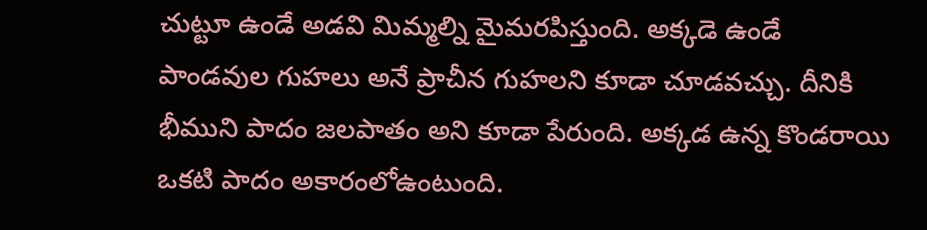చుట్టూ ఉండే అడవి మిమ్మల్ని మైమరపిస్తుంది. అక్కడె ఉండే పాండవుల గుహలు అనే ప్రాచీన గుహలని కూడా చూడవచ్చు. దీనికి భీముని పాదం జలపాతం అని కూడా పేరుంది. అక్కడ ఉన్న కొండరాయి ఒకటి పాదం అకారంలోఉంటుంది.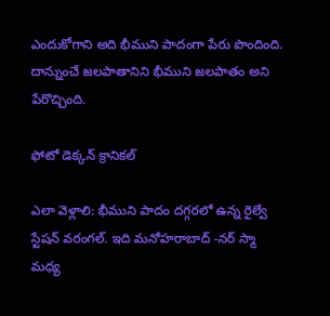ఎందుకోగాని అది భీముని పాదంగా పేరు పొందింది. దాన్నుంచే జలపాతానిని భీముని జలపాతం అని పేరొచ్చింది.

ఫోటో డెక్కన్ క్రానికల్

ఎలా వెళ్లాలి: భీముని పాదం దగ్గరలో ఉన్న రైల్వే స్టేషన్ వరంగల్. ఇది మనోహరాబాద్ -నర్ స్మా మధ్య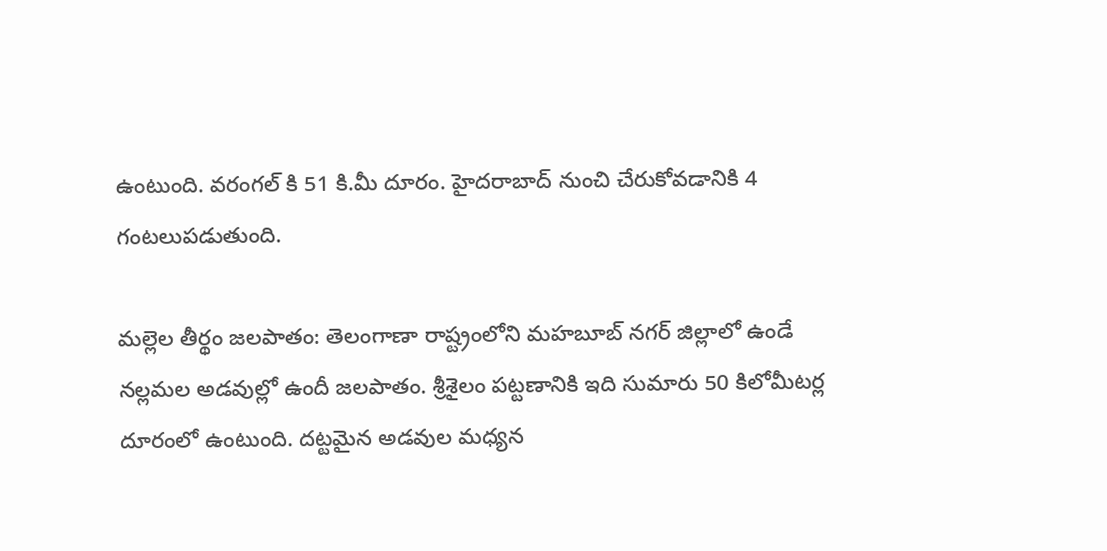ఉంటుంది. వరంగల్ కి 51 కి.మీ దూరం. హైదరాబాద్ నుంచి చేరుకోవడానికి 4 గంటలుపడుతుంది.

మల్లెల తీర్థం జలపాతం: తెలంగాణా రాష్ట్రంలోని మహబూబ్ నగర్ జిల్లాలో ఉండే నల్లమల అడవుల్లో ఉందీ జలపాతం. శ్రీశైలం పట్టణానికి ఇది సుమారు 50 కిలోమీటర్ల దూరంలో ఉంటుంది. దట్టమైన అడవుల మధ్యన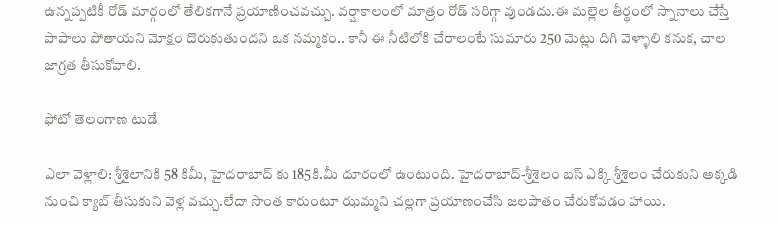ఉన్నప్పటికీ రోడ్ మార్గంలో తేలికగానే ప్రయాణించవచ్చు. వర్షాకాలంలో మాత్రం రోడ్ సరిగ్గా వుండదు.ఈ మల్లెల తీర్థంలో స్నానాలు చేస్తే పాపాలు పోతాయని మోక్షం దొరుకుతుందని ఒక నమ్మకం.. కానీ ఈ నీటిలోకి చేరాలంటే సుమారు 250 మెట్లు దిగి వెళ్ళాలి కనుక, చాల జాగ్రత తీసుకోవాలి.

ఫోటో తెలంగాణ టుడే

ఎలా వెళ్లాలి: శ్రీశైలానికి 58 కిమీ, హైదరాబాద్ కు 185కి.మీ దూరంలో ఉంటుంది. హైదరాబాద్-శ్రీశైలం బస్ ఎక్కి శ్రీశైలం చేరుకుని అక్కడి నుంచి క్యాబ్ తీసుకుని వెళ్ల వచ్చు.లేదా సొంత కారుంటూ ఝమ్మని చల్లగా ప్రయాణంచేసి జలపాతం చేరుకోవడం హాయి.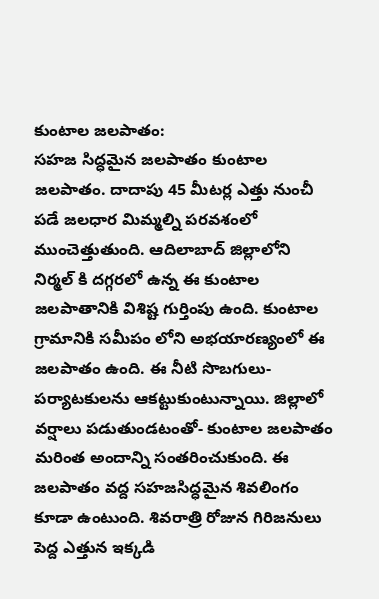కుంటాల జలపాతం:
సహజ సిద్ధమైన జలపాతం కుంటాల జలపాతం. దాదాపు 45 మీటర్ల ఎత్తు నుంచీ పడే జలధార మిమ్మల్ని పరవశంలో ముంచెత్తుతుంది. ఆదిలాబాద్‌ జిల్లాలోని నిర్మల్ కి దగ్గరలో ఉన్న ఈ కుంటాల జలపాతానికి విశిష్ట గుర్తింపు ఉంది. కుంటాల గ్రామానికి సమీపం లోని అభయారణ్యంలో ఈ జలపాతం ఉంది. ఈ నీటి సొబగులు- పర్యాటకులను ఆకట్టుకుంటున్నాయి. జిల్లాలో వర్షాలు పడుతుండటంతో- కుంటాల జలపాతం మరింత అందాన్ని సంతరించుకుంది. ఈ జలపాతం వద్ద సహజసిద్ధమైన శివలింగం కూడా ఉంటుంది. శివరాత్రి రోజున గిరిజనులు పెద్ద ఎత్తున ఇక్కడి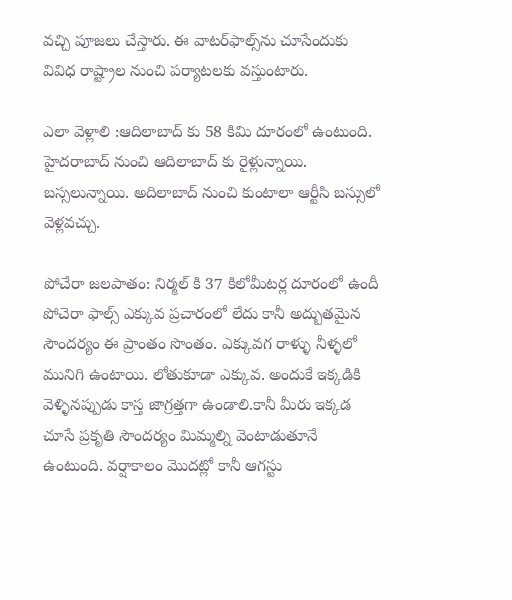వచ్చి పూజలు చేస్తారు. ఈ వాటర్‌ఫాల్స్‌ను చూసేందుకు వివిధ రాష్ట్రాల నుంచి పర్యాటలకు వస్తుంటారు.

ఎలా వెళ్లాలి :ఆదిలాబాద్ కు 58 కిమి దూరంలో ఉంటుంది. హైదరాబాద్ నుంచి ఆదిలాబాద్ కు రైళ్లున్నాయి. బస్సలున్నాయి. అదిలాబాద్ నుంచి కుంటాలా ఆర్టీసి బస్సులో వెళ్లవచ్చు.

పోచేరా జలపాతం: నిర్మల్ కి 37 కిలోమీటర్ల దూరంలో ఉందీ పోచెరా ఫాల్స్ ఎక్కువ ప్రచారంలో లేదు కానీ అద్బుతమైన సౌందర్యం ఈ ప్రాంతం సొంతం. ఎక్కువగ రాళ్ళు నీళ్ళలో మునిగి ఉంటాయి. లోతుకూడా ఎక్కువ. అందుకే ఇక్కడికి వెళ్ళినప్పుడు కాస్త జాగ్రత్తగా ఉండాలి.కానీ మీరు ఇక్కడ చూసే ప్రకృతి సౌందర్యం మిమ్మల్ని వెంటాడుతూనే ఉంటుంది. వర్షాకాలం మొదట్లో కానీ ఆగస్టు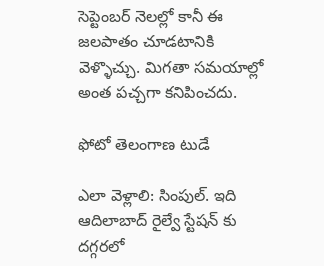సెప్టెంబర్ నెలల్లో కానీ ఈ జలపాతం చూడటానికి వెళ్ళొచ్చు. మిగతా సమయాల్లో అంత పచ్చగా కనిపించదు.

ఫోటో తెలంగాణ టుడే

ఎలా వెళ్లాలి: సింపుల్. ఇది ఆదిలాబాద్ రైల్వే స్టేషన్ కు దగ్గరలో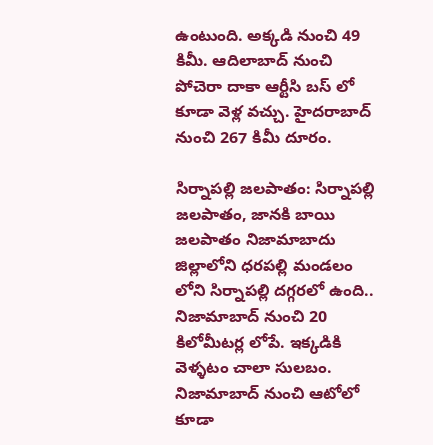ఉంటుంది. అక్కడి నుంచి 49 కిమీ. ఆదిలాబాద్ నుంచి పోచెరా దాకా ఆర్టీసి బస్ లో కూడా వెళ్ల వచ్చు. హైదరాబాద్ నుంచి 267 కిమీ దూరం.

సిర్నాపల్లి జలపాతం: సిర్నాపల్లి జలపాతం, జానకి బాయి జలపాతం నిజామాబాదు జిల్లాలోని ధరపల్లి మండలం లోని సిర్నాపల్లి దగ్గరలో ఉంది.. నిజామాబాద్ నుంచి 20 కిలోమీటర్ల లోపే. ఇక్కడికి వెళ్ళటం చాలా సులబం. నిజామాబాద్ నుంచి ఆటోలో కూడా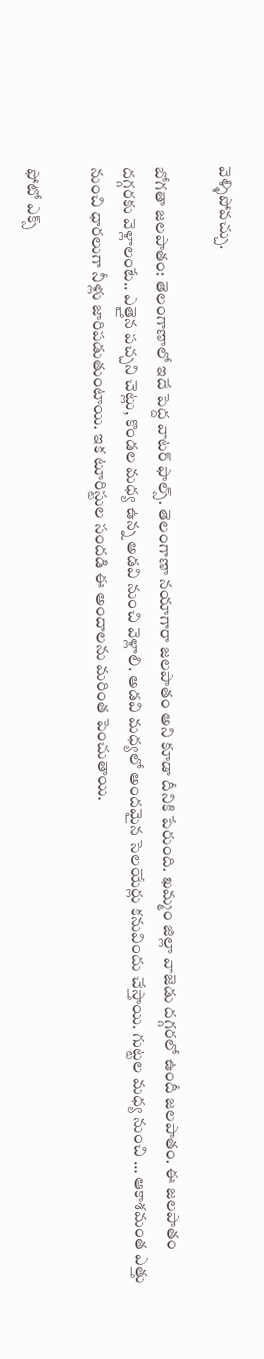వెళ్ళిపోవచ్చు.

బోగతా జలపాతం: తెలంగాణాలో ఇదే పెద్ద వాటర్ ఫాల్స్. తెలంగాణా నయాగారా జలపాతం అని కూడా దీనికి పేరుంది. ఖమ్మం జిల్లా వాజెడు దగ్గరలో ఉందీ జలపాతం. ఈ జలపాతం దగ్గరకు వెళ్లాలంటే.. ఎత్తైన పచ్చని చెట్లు, కొండల మధ్య ఉన్న అడవి నుంచి వెళ్లాలి. అడవి మధ్యలో అందమైన సెలయేర్లు కనువిందు చేస్తాయి. గుట్టల మధ్య నుంచి … ఆకాశమంత ఎత్తు నుంచి ధారలుగా నీళ్లు జారిపడుతుంటాయి. ఇక టూరిస్టుల సందడి ఈ అందాలను మరింత పెంచుతాయి.

ఫోటో ఎక్స్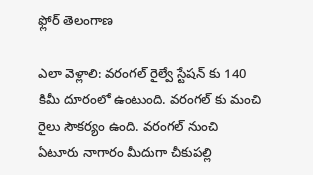ఫ్లోర్ తెలంగాణ

ఎలా వెళ్లాలి: వరంగల్ రైల్వే స్టేషన్ కు 140 కిమీ దూరంలో ఉంటుంది. వరంగల్ కు మంచి రైలు సౌకర్యం ఉంది. వరంగల్ నుంచి ఏటూరు నాగారం మీదుగా చీకుపల్లి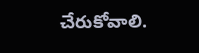చేరుకోవాలి.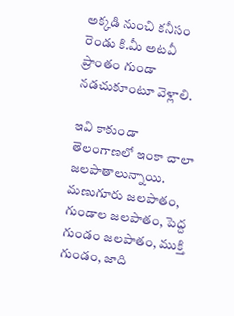అక్కడి నుంచి కనీసం రెండు కి.మీ అటవీ ప్రాంతం గుండా నడచుకూంటూ వెళ్లాలి.

ఇవి కాకుండా తెలంగాణలో ఇంకా చాలా జలపాతాలున్నాయి. మణుగూరు జలపాతం, గుండాల జలపాతం, పెద్ద గుండం జలపాతం, ముక్తి గుండం, జాది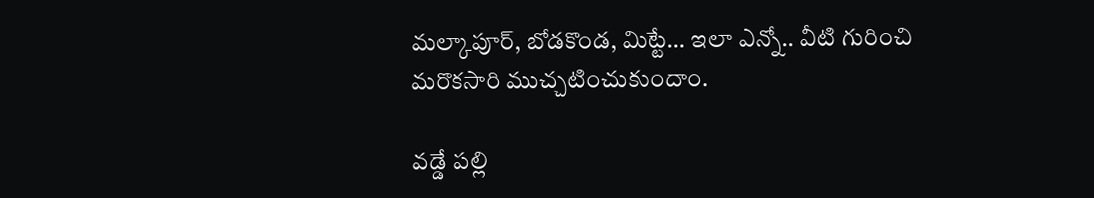మల్కాపూర్, బోడకొండ, మిట్టే… ఇలా ఎన్నో.. వీటి గురించి మరొకసారి ముచ్చటించుకుందాం.

వడ్డే పల్లి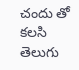చందు తో కలసి తెలుగు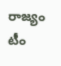రాజ్యం టీం